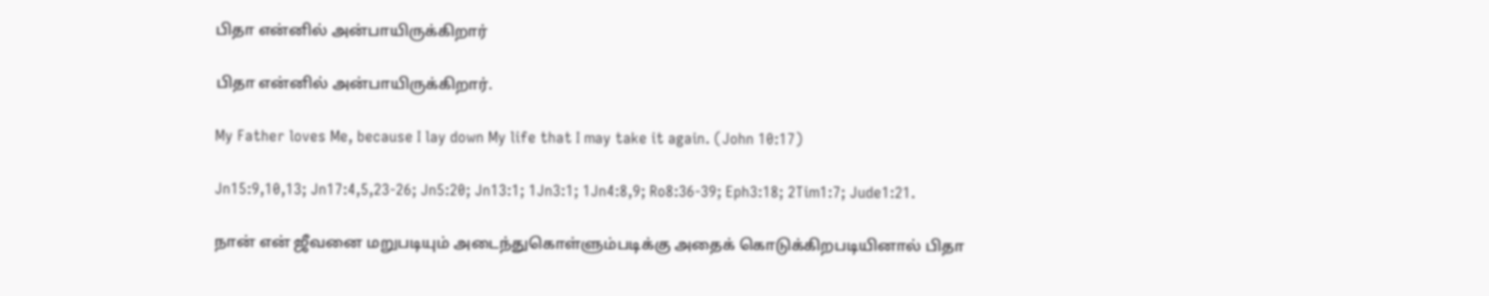பிதா என்னில் அன்பாயிருக்கிறார்

பிதா என்னில் அன்பாயிருக்கிறார்.

My Father loves Me, because I lay down My life that I may take it again. (John 10:17)

Jn15:9,10,13; Jn17:4,5,23-26; Jn5:20; Jn13:1; 1Jn3:1; 1Jn4:8,9; Ro8:36-39; Eph3:18; 2Tim1:7; Jude1:21.

நான் என் ஜீவனை மறுபடியும் அடைந்துகொள்ளும்படிக்கு அதைக் கொடுக்கிறபடியினால் பிதா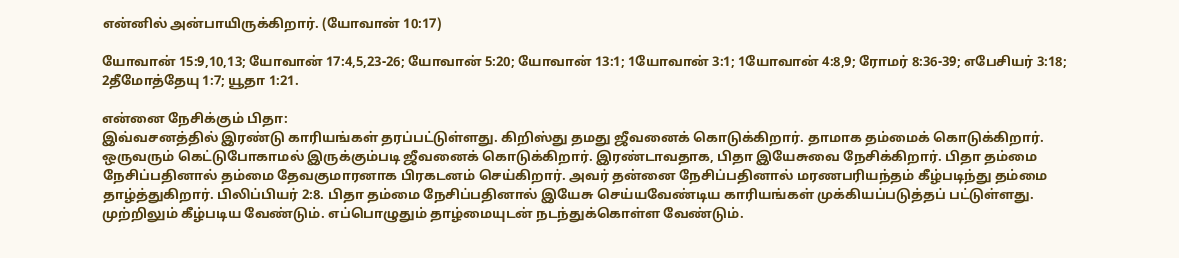என்னில் அன்பாயிருக்கிறார். (யோவான் 10:17)

யோவான் 15:9,10,13; யோவான் 17:4,5,23-26; யோவான் 5:20; யோவான் 13:1; 1யோவான் 3:1; 1யோவான் 4:8,9; ரோமர் 8:36-39; எபேசியர் 3:18; 2தீமோத்தேயு 1:7; யூதா 1:21.

என்னை நேசிக்கும் பிதா:
இவ்வசனத்தில் இரண்டு காரியங்கள் தரப்பட்டுள்ளது. கிறிஸ்து தமது ஜீவனைக் கொடுக்கிறார். தாமாக தம்மைக் கொடுக்கிறார். ஒருவரும் கெட்டுபோகாமல் இருக்கும்படி ஜீவனைக் கொடுக்கிறார். இரண்டாவதாக, பிதா இயேசுவை நேசிக்கிறார். பிதா தம்மை நேசிப்பதினால் தம்மை தேவகுமாரனாக பிரகடனம் செய்கிறார். அவர் தன்னை நேசிப்பதினால் மரணபரியந்தம் கீழ்படிந்து தம்மை தாழ்த்துகிறார். பிலிப்பியர் 2:8. பிதா தம்மை நேசிப்பதினால் இயேசு செய்யவேண்டிய காரியங்கள் முக்கியப்படுத்தப் பட்டுள்ளது. முற்றிலும் கீழ்படிய வேண்டும். எப்பொழுதும் தாழ்மையுடன் நடந்துக்கொள்ள வேண்டும்.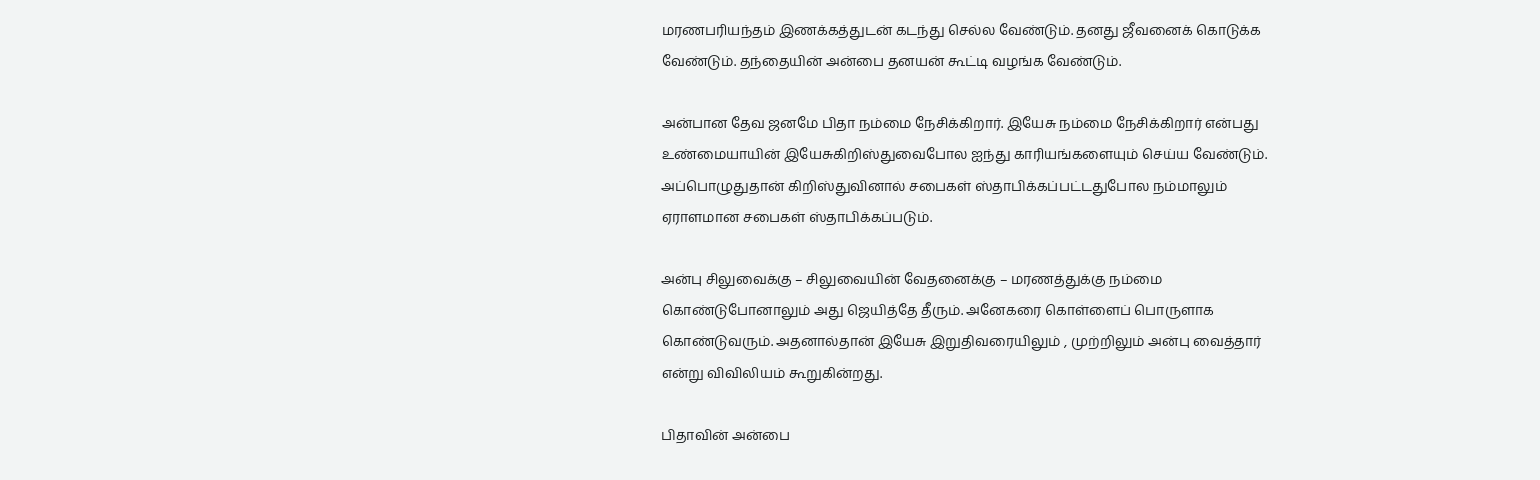மரணபரியந்தம் இணக்கத்துடன் கடந்து செல்ல வேண்டும். தனது ஜீவனைக் கொடுக்க வேண்டும். தந்தையின் அன்பை தனயன் கூட்டி வழங்க வேண்டும்.

அன்பான தேவ ஜனமே பிதா நம்மை நேசிக்கிறார். இயேசு நம்மை நேசிக்கிறார் என்பது உண்மையாயின் இயேசுகிறிஸ்துவைபோல ஐந்து காரியங்களையும் செய்ய வேண்டும். அப்பொழுதுதான் கிறிஸ்துவினால் சபைகள் ஸ்தாபிக்கப்பட்டதுபோல நம்மாலும் ஏராளமான சபைகள் ஸ்தாபிக்கப்படும்.

அன்பு சிலுவைக்கு – சிலுவையின் வேதனைக்கு – மரணத்துக்கு நம்மை கொண்டுபோனாலும் அது ஜெயித்தே தீரும். அனேகரை கொள்ளைப் பொருளாக கொண்டுவரும். அதனால்தான் இயேசு இறுதிவரையிலும் , முற்றிலும் அன்பு வைத்தார் என்று விவிலியம் கூறுகின்றது.

பிதாவின் அன்பை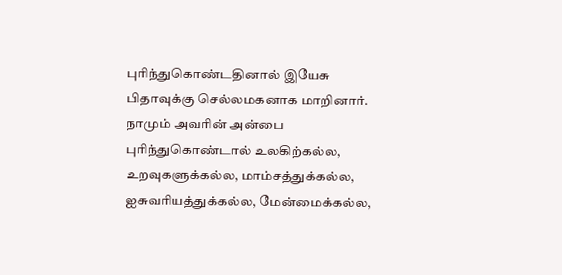புரிந்துகொண்டதினால் இயேசு பிதாவுக்கு செல்லமகனாக மாறினார். நாமும் அவரின் அன்பை புரிந்துகொண்டால் உலகிற்கல்ல, உறவுகளுக்கல்ல, மாம்சத்துக்கல்ல, ஐசுவரியத்துக்கல்ல, மேன்மைக்கல்ல,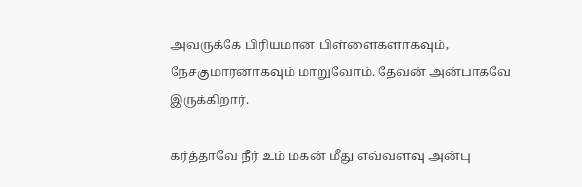அவருக்கே பிரியமான பிள்ளைகளாகவும், நேசகுமாரனாகவும் மாறுவோம். தேவன் அன்பாகவே இருக்கிறார்.

கர்த்தாவே நீர் உம் மகன் மீது எவ்வளவு அன்பு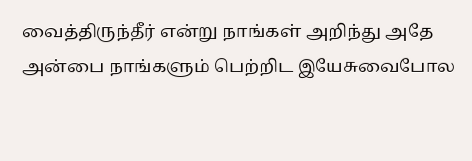வைத்திருந்தீர் என்று நாங்கள் அறிந்து அதே அன்பை நாங்களும் பெற்றிட இயேசுவைபோல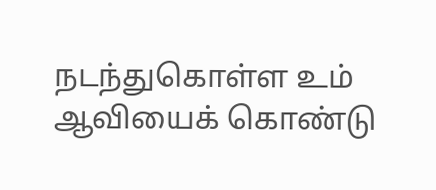நடந்துகொள்ள உம் ஆவியைக் கொண்டு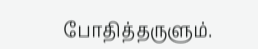போதித்தருளும்.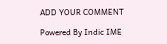ADD YOUR COMMENT

Powered By Indic IME